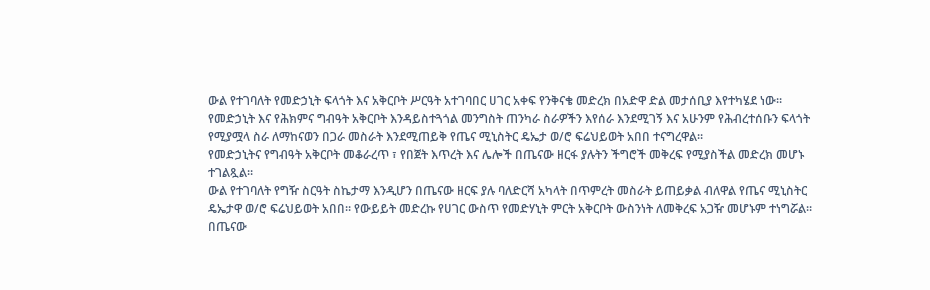ውል የተገባለት የመድኃኒት ፍላጎት እና አቅርቦት ሥርዓት አተገባበር ሀገር አቀፍ የንቅናቄ መድረክ በአድዋ ድል መታሰቢያ እየተካሄደ ነው።
የመድኃኒት እና የሕክምና ግብዓት አቅርቦት እንዳይስተጓጎል መንግስት ጠንካራ ስራዎችን እየሰራ እንደሚገኝ እና አሁንም የሕብረተሰቡን ፍላጎት የሚያሟላ ስራ ለማከናወን በጋራ መስራት እንደሚጠይቅ የጤና ሚኒስትር ዴኤታ ወ/ሮ ፍሬህይወት አበበ ተናግረዋል።
የመድኃኒትና የግብዓት አቅርቦት መቆራረጥ ፣ የበጀት እጥረት እና ሌሎች በጤናው ዘርፋ ያሉትን ችግሮች መቅረፍ የሚያስችል መድረክ መሆኑ ተገልጿል።
ውል የተገባለት የግዥ ስርዓት ስኬታማ እንዲሆን በጤናው ዘርፍ ያሉ ባለድርሻ አካላት በጥምረት መስራት ይጠይቃል ብለዋል የጤና ሚኒስትር ዴኤታዋ ወ/ሮ ፍሬህይወት አበበ። የውይይት መድረኩ የሀገር ውስጥ የመድሃኒት ምርት አቅርቦት ውስንነት ለመቅረፍ አጋዥ መሆኑም ተነግሯል።
በጤናው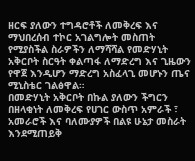ዘርፍ ያለውን ተግዳሮቶች ለመቅረፍ እና ማህበረሰብ ተኮር አገልግሎት መስጠት የሚያስችል ስራዎችን ለማሻሻል የመድሃኒት አቅርቦት ስርዓት ቀልጣፋ ለማድረግ እና ጊዜውን የዋጀ እንዲሆን ማድረግ አስፈላጊ መሆኑን ጤና ሚኒስቴር ገልፅዋል።
በመድሃኒት አቅርቦት በኩል ያለውን ችግርን በዘላቂነት ለመቅረፍ የሀገር ውስጥ አምራች ፣ አመራሮች እና ባለሙያዎች በልዩ ሁኔታ መስራት እንደሚጠይቅ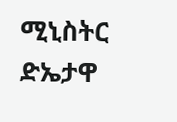ሚኒስትር ድኤታዋ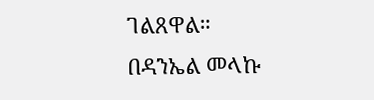ገልጸዋል።
በዳንኤል መላኩ